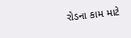રોડના કામ માટે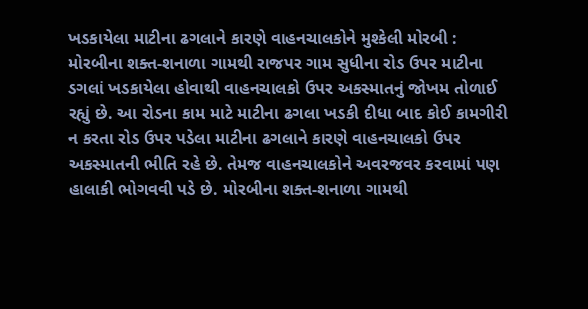ખડકાયેલા માટીના ઢગલાને કારણે વાહનચાલકોને મુશ્કેલી મોરબી : મોરબીના શક્ત-શનાળા ગામથી રાજપર ગામ સુધીના રોડ ઉપર માટીના ડગલાં ખડકાયેલા હોવાથી વાહનચાલકો ઉપર અકસ્માતનું જોખમ તોળાઈ રહ્યું છે. આ રોડના કામ માટે માટીના ઢગલા ખડકી દીધા બાદ કોઈ કામગીરી ન કરતા રોડ ઉપર પડેલા માટીના ઢગલાને કારણે વાહનચાલકો ઉપર અકસ્માતની ભીતિ રહે છે. તેમજ વાહનચાલકોને અવરજવર કરવામાં પણ હાલાકી ભોગવવી પડે છે. મોરબીના શક્ત-શનાળા ગામથી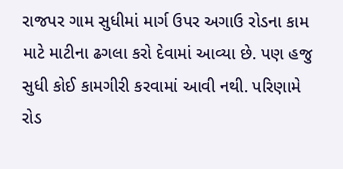રાજપર ગામ સુધીમાં માર્ગ ઉપર અગાઉ રોડના કામ માટે માટીના ઢગલા કરો દેવામાં આવ્યા છે. પણ હજુ સુધી કોઈ કામગીરી કરવામાં આવી નથી. પરિણામે રોડ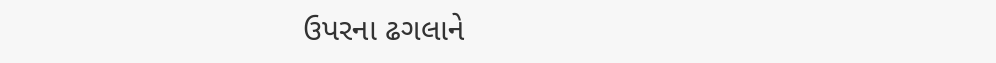ઉપરના ઢગલાને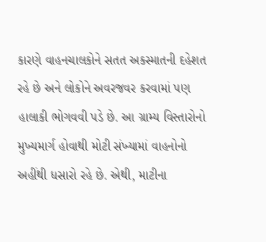કારણે વાહનચાલકોને સતત અકસ્માતની દહેશત રહે છે અને લોકોને અવરજવર કરવામાં પણ હાલાકી ભોગવવી પડે છે. આ ગ્રામ્ય વિસ્તારોનો મુખ્યમાર્ગ હોવાથી મોટી સંખ્યામાં વાહનોનો અહીંથી ધસારો રહે છે. એથી, માટીના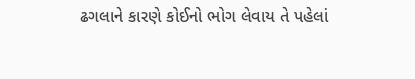ઢગલાને કારણે કોઈનો ભોગ લેવાય તે પહેલાં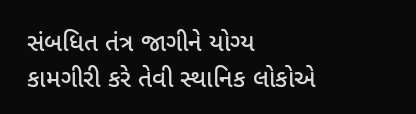સંબધિત તંત્ર જાગીને યોગ્ય કામગીરી કરે તેવી સ્થાનિક લોકોએ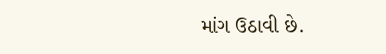માંગ ઉઠાવી છે.